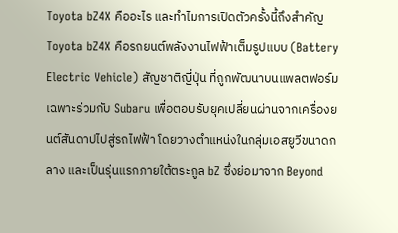Toyota bZ4X คืออะไร และทำไมการเปิดตัวครั้งนี้ถึงสำคัญ
Toyota bZ4X คือรถยนต์พลังงานไฟฟ้าเต็มรูปแบบ (Battery Electric Vehicle) สัญชาติญี่ปุ่น ที่ถูกพัฒนาบนแพลตฟอร์มเฉพาะร่วมกับ Subaru เพื่อตอบรับยุคเปลี่ยนผ่านจากเครื่องยนต์สันดาปไปสู่รถไฟฟ้า โดยวางตำแหน่งในกลุ่มเอสยูวีขนาดกลาง และเป็นรุ่นแรกภายใต้ตระกูล bZ ซึ่งย่อมาจาก Beyond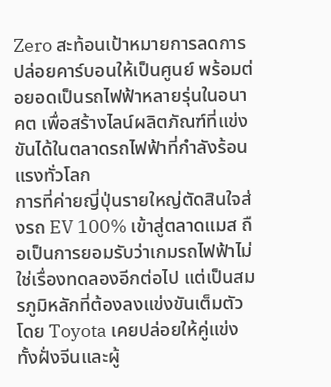Zero สะท้อนเป้าหมายการลดการปล่อยคาร์บอนให้เป็นศูนย์ พร้อมต่อยอดเป็นรถไฟฟ้าหลายรุ่นในอนาคต เพื่อสร้างไลน์ผลิตภัณฑ์ที่แข่งขันได้ในตลาดรถไฟฟ้าที่กำลังร้อนแรงทั่วโลก
การที่ค่ายญี่ปุ่นรายใหญ่ตัดสินใจส่งรถ EV 100% เข้าสู่ตลาดแมส ถือเป็นการยอมรับว่าเกมรถไฟฟ้าไม่ใช่เรื่องทดลองอีกต่อไป แต่เป็นสมรภูมิหลักที่ต้องลงแข่งขันเต็มตัว โดย Toyota เคยปล่อยให้คู่แข่งทั้งฝั่งจีนและผู้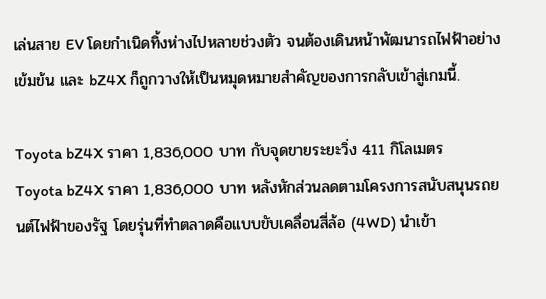เล่นสาย EV โดยกำเนิดทิ้งห่างไปหลายช่วงตัว จนต้องเดินหน้าพัฒนารถไฟฟ้าอย่างเข้มข้น และ bZ4X ก็ถูกวางให้เป็นหมุดหมายสำคัญของการกลับเข้าสู่เกมนี้.

Toyota bZ4X ราคา 1,836,000 บาท กับจุดขายระยะวิ่ง 411 กิโลเมตร
Toyota bZ4X ราคา 1,836,000 บาท หลังหักส่วนลดตามโครงการสนับสนุนรถยนต์ไฟฟ้าของรัฐ โดยรุ่นที่ทำตลาดคือแบบขับเคลื่อนสี่ล้อ (4WD) นำเข้า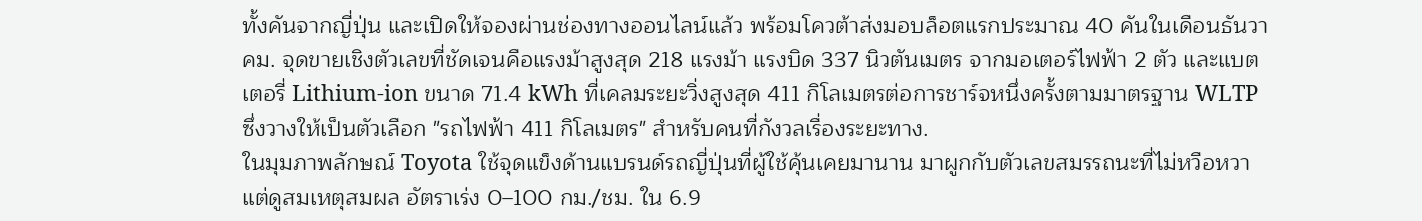ทั้งคันจากญี่ปุ่น และเปิดให้จองผ่านช่องทางออนไลน์แล้ว พร้อมโควต้าส่งมอบล็อตแรกประมาณ 40 คันในเดือนธันวาคม. จุดขายเชิงตัวเลขที่ชัดเจนคือแรงม้าสูงสุด 218 แรงม้า แรงบิด 337 นิวตันเมตร จากมอเตอร์ไฟฟ้า 2 ตัว และแบตเตอรี่ Lithium-ion ขนาด 71.4 kWh ที่เคลมระยะวิ่งสูงสุด 411 กิโลเมตรต่อการชาร์จหนึ่งครั้งตามมาตรฐาน WLTP ซึ่งวางให้เป็นตัวเลือก "รถไฟฟ้า 411 กิโลเมตร" สำหรับคนที่กังวลเรื่องระยะทาง.
ในมุมภาพลักษณ์ Toyota ใช้จุดแข็งด้านแบรนด์รถญี่ปุ่นที่ผู้ใช้คุ้นเคยมานาน มาผูกกับตัวเลขสมรรถนะที่ไม่หวือหวาแต่ดูสมเหตุสมผล อัตราเร่ง 0–100 กม./ชม. ใน 6.9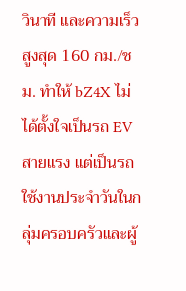วินาที และความเร็วสูงสุด 160 กม./ชม. ทำให้ bZ4X ไม่ได้ตั้งใจเป็นรถ EV สายแรง แต่เป็นรถใช้งานประจำวันในกลุ่มครอบครัวและผู้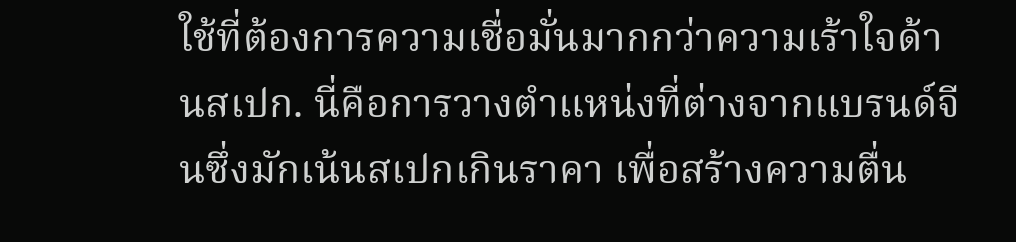ใช้ที่ต้องการความเชื่อมั่นมากกว่าความเร้าใจด้านสเปก. นี่คือการวางตำแหน่งที่ต่างจากแบรนด์จีนซึ่งมักเน้นสเปกเกินราคา เพื่อสร้างความตื่น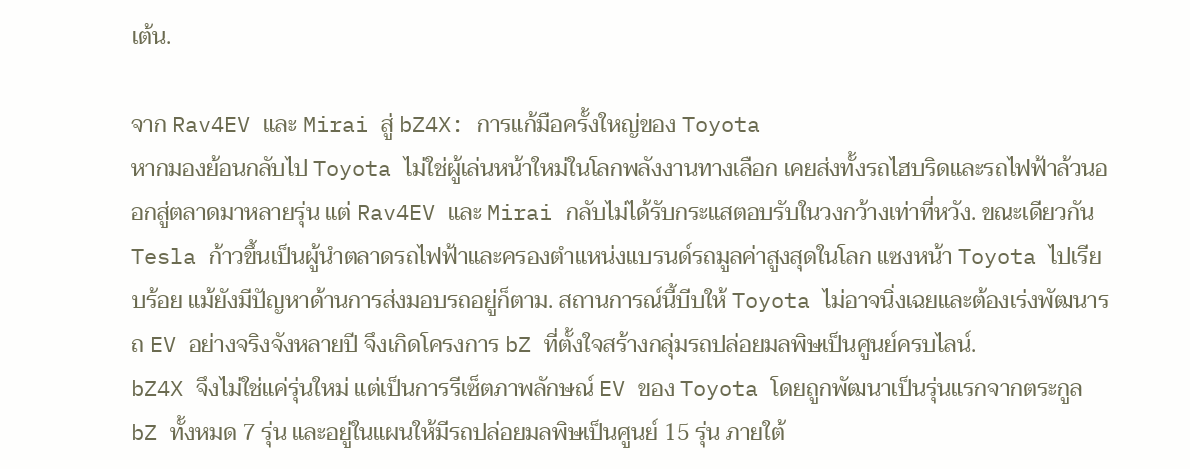เต้น.

จาก Rav4EV และ Mirai สู่ bZ4X: การแก้มือครั้งใหญ่ของ Toyota
หากมองย้อนกลับไป Toyota ไม่ใช่ผู้เล่นหน้าใหม่ในโลกพลังงานทางเลือก เคยส่งทั้งรถไฮบริดและรถไฟฟ้าล้วนออกสู่ตลาดมาหลายรุ่น แต่ Rav4EV และ Mirai กลับไม่ได้รับกระแสตอบรับในวงกว้างเท่าที่หวัง. ขณะเดียวกัน Tesla ก้าวขึ้นเป็นผู้นำตลาดรถไฟฟ้าและครองตำแหน่งแบรนด์รถมูลค่าสูงสุดในโลก แซงหน้า Toyota ไปเรียบร้อย แม้ยังมีปัญหาด้านการส่งมอบรถอยู่ก็ตาม. สถานการณ์นี้บีบให้ Toyota ไม่อาจนิ่งเฉยและต้องเร่งพัฒนารถ EV อย่างจริงจังหลายปี จึงเกิดโครงการ bZ ที่ตั้งใจสร้างกลุ่มรถปล่อยมลพิษเป็นศูนย์ครบไลน์.
bZ4X จึงไม่ใช่แค่รุ่นใหม่ แต่เป็นการรีเซ็ตภาพลักษณ์ EV ของ Toyota โดยถูกพัฒนาเป็นรุ่นแรกจากตระกูล bZ ทั้งหมด 7 รุ่น และอยู่ในแผนให้มีรถปล่อยมลพิษเป็นศูนย์ 15 รุ่น ภายใต้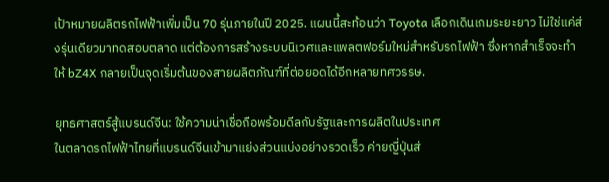เป้าหมายผลิตรถไฟฟ้าเพิ่มเป็น 70 รุ่นภายในปี 2025. แผนนี้สะท้อนว่า Toyota เลือกเดินเกมระยะยาว ไม่ใช่แค่ส่งรุ่นเดียวมาทดสอบตลาด แต่ต้องการสร้างระบบนิเวศและแพลตฟอร์มใหม่สำหรับรถไฟฟ้า ซึ่งหากสำเร็จจะทำให้ bZ4X กลายเป็นจุดเริ่มต้นของสายผลิตภัณฑ์ที่ต่อยอดได้อีกหลายทศวรรษ.

ยุทธศาสตร์สู้แบรนด์จีน: ใช้ความน่าเชื่อถือพร้อมดีลกับรัฐและการผลิตในประเทศ
ในตลาดรถไฟฟ้าไทยที่แบรนด์จีนเข้ามาแย่งส่วนแบ่งอย่างรวดเร็ว ค่ายญี่ปุ่นส่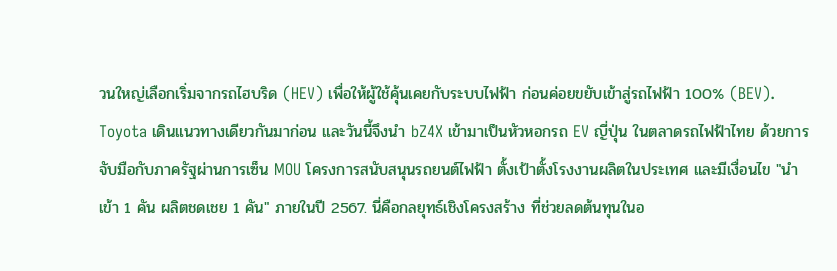วนใหญ่เลือกเริ่มจากรถไฮบริด (HEV) เพื่อให้ผู้ใช้คุ้นเคยกับระบบไฟฟ้า ก่อนค่อยขยับเข้าสู่รถไฟฟ้า 100% (BEV). Toyota เดินแนวทางเดียวกันมาก่อน และวันนี้จึงนำ bZ4X เข้ามาเป็นหัวหอกรถ EV ญี่ปุ่น ในตลาดรถไฟฟ้าไทย ด้วยการจับมือกับภาครัฐผ่านการเซ็น MOU โครงการสนับสนุนรถยนต์ไฟฟ้า ตั้งเป้าตั้งโรงงานผลิตในประเทศ และมีเงื่อนไข "นำเข้า 1 คัน ผลิตชดเชย 1 คัน" ภายในปี 2567. นี่คือกลยุทธ์เชิงโครงสร้าง ที่ช่วยลดต้นทุนในอ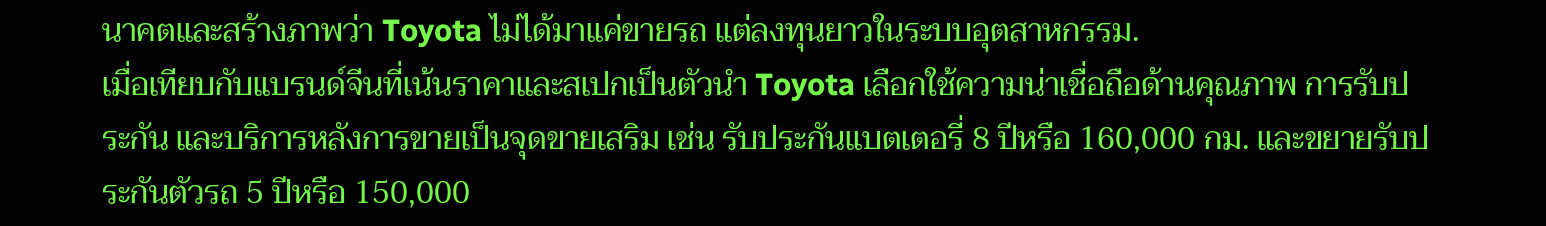นาคตและสร้างภาพว่า Toyota ไม่ได้มาแค่ขายรถ แต่ลงทุนยาวในระบบอุตสาหกรรม.
เมื่อเทียบกับแบรนด์จีนที่เน้นราคาและสเปกเป็นตัวนำ Toyota เลือกใช้ความน่าเชื่อถือด้านคุณภาพ การรับประกัน และบริการหลังการขายเป็นจุดขายเสริม เช่น รับประกันแบตเตอรี่ 8 ปีหรือ 160,000 กม. และขยายรับประกันตัวรถ 5 ปีหรือ 150,000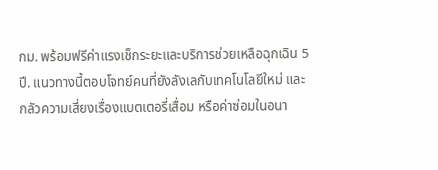กม. พร้อมฟรีค่าแรงเช็กระยะและบริการช่วยเหลือฉุกเฉิน 5 ปี. แนวทางนี้ตอบโจทย์คนที่ยังลังเลกับเทคโนโลยีใหม่ และกลัวความเสี่ยงเรื่องแบตเตอรี่เสื่อม หรือค่าซ่อมในอนา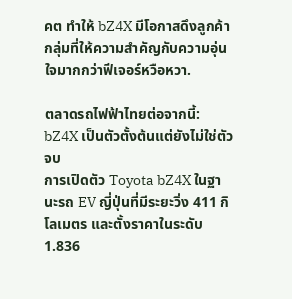คต ทำให้ bZ4X มีโอกาสดึงลูกค้ากลุ่มที่ให้ความสำคัญกับความอุ่นใจมากกว่าฟีเจอร์หวือหวา.

ตลาดรถไฟฟ้าไทยต่อจากนี้: bZ4X เป็นตัวตั้งต้นแต่ยังไม่ใช่ตัวจบ
การเปิดตัว Toyota bZ4X ในฐานะรถ EV ญี่ปุ่นที่มีระยะวิ่ง 411 กิโลเมตร และตั้งราคาในระดับ 1.836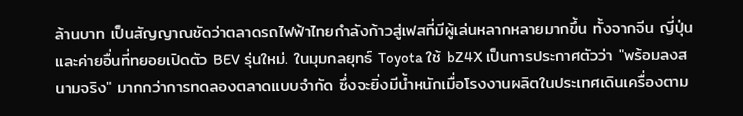ล้านบาท เป็นสัญญาณชัดว่าตลาดรถไฟฟ้าไทยกำลังก้าวสู่เฟสที่มีผู้เล่นหลากหลายมากขึ้น ทั้งจากจีน ญี่ปุ่น และค่ายอื่นที่ทยอยเปิดตัว BEV รุ่นใหม่. ในมุมกลยุทธ์ Toyota ใช้ bZ4X เป็นการประกาศตัวว่า "พร้อมลงสนามจริง" มากกว่าการทดลองตลาดแบบจำกัด ซึ่งจะยิ่งมีน้ำหนักเมื่อโรงงานผลิตในประเทศเดินเครื่องตาม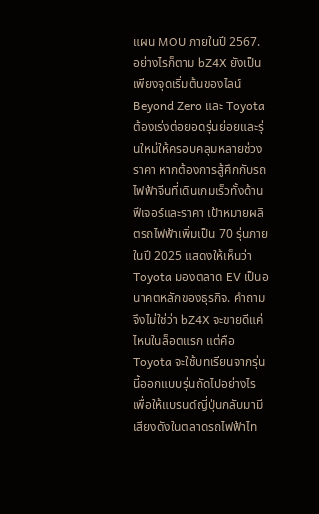แผน MOU ภายในปี 2567.
อย่างไรก็ตาม bZ4X ยังเป็นเพียงจุดเริ่มต้นของไลน์ Beyond Zero และ Toyota ต้องเร่งต่อยอดรุ่นย่อยและรุ่นใหม่ให้ครอบคลุมหลายช่วงราคา หากต้องการสู้ศึกกับรถไฟฟ้าจีนที่เดินเกมเร็วทั้งด้านฟีเจอร์และราคา เป้าหมายผลิตรถไฟฟ้าเพิ่มเป็น 70 รุ่นภายในปี 2025 แสดงให้เห็นว่า Toyota มองตลาด EV เป็นอนาคตหลักของธุรกิจ. คำถามจึงไม่ใช่ว่า bZ4X จะขายดีแค่ไหนในล็อตแรก แต่คือ Toyota จะใช้บทเรียนจากรุ่นนี้ออกแบบรุ่นถัดไปอย่างไร เพื่อให้แบรนด์ญี่ปุ่นกลับมามีเสียงดังในตลาดรถไฟฟ้าไท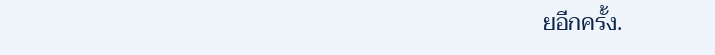ยอีกครั้ง.